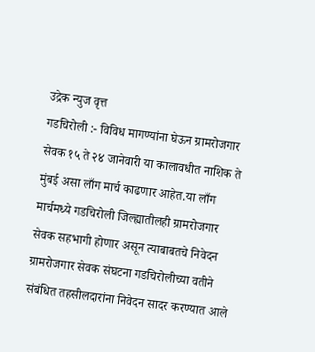उद्रेक न्युज वृत्त
गडचिरोली :- विविध मागण्यांना घेऊन ग्रामरोजगार सेवक १५ ते २४ जानेवारी या कालावधीत नाशिक ते मुंबई असा लाँग मार्च काढणार आहेत.या लाँग मार्चमध्ये गडचिरोली जिल्ह्यातीलही ग्रामरोजगार सेवक सहभागी होणार असून त्याबाबतचे निवेदन ग्रामरोजगार सेवक संघटना गडचिरोलीच्या वतीने संबंधित तहसीलदारांना निवेदन सादर करण्यात आले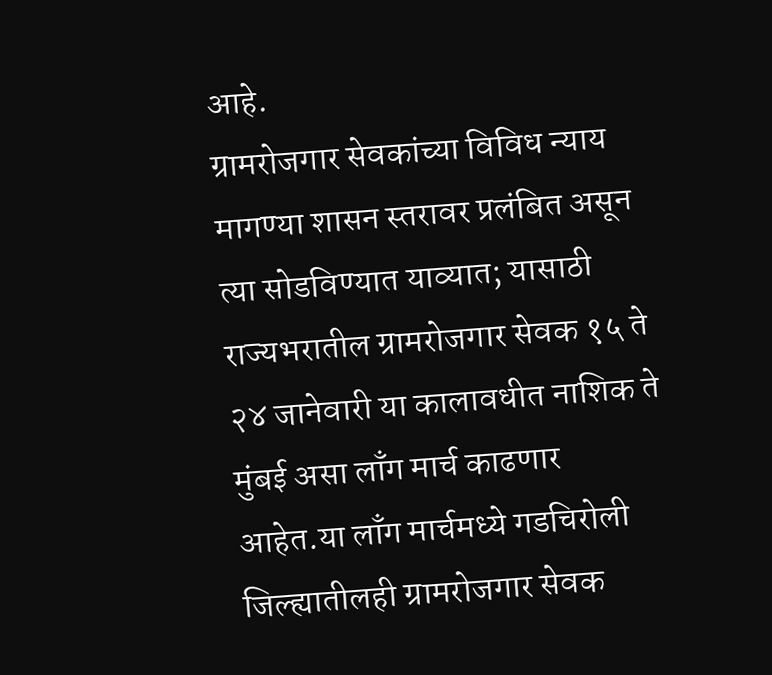आहे.
ग्रामरोजगार सेवकांच्या विविध न्याय मागण्या शासन स्तरावर प्रलंबित असून त्या सोडविण्यात याव्यात; यासाठी राज्यभरातील ग्रामरोजगार सेवक १५ ते २४ जानेवारी या कालावधीत नाशिक ते मुंबई असा लाँग मार्च काढणार आहेत.या लाँग मार्चमध्ये गडचिरोली जिल्ह्यातीलही ग्रामरोजगार सेवक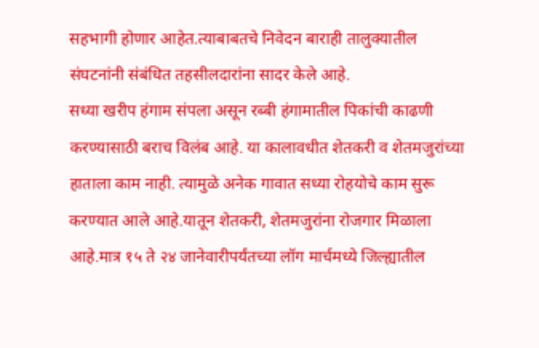सहभागी होणार आहेत.त्याबाबतचे निवेदन बाराही तालुक्यातील संघटनांनी संबंधित तहसीलदारांना सादर केले आहे.
सध्या खरीप हंगाम संपला असून रब्बी हंगामातील पिकांची काढणी करण्यासाठी बराच विलंब आहे. या कालावधीत शेतकरी व शेतमजुरांच्या हाताला काम नाही. त्यामुळे अनेक गावात सध्या रोहयोचे काम सुरू करण्यात आले आहे.यातून शेतकरी, शेतमजुरांना रोजगार मिळाला आहे.मात्र १५ ते २४ जानेवारीपर्यंतच्या लॉग मार्चमध्ये जिल्ह्यातील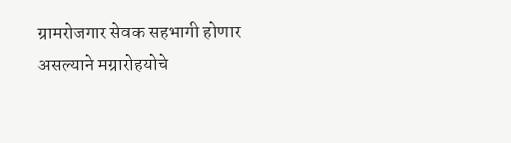ग्रामरोजगार सेवक सहभागी होणार असल्याने मग्रारोहयोचे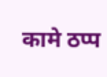कामे ठप्प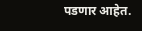पडणार आहेत.